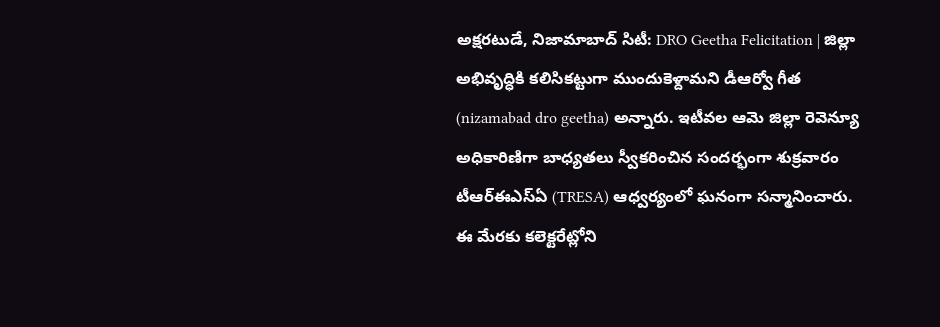అక్షరటుడే, నిజామాబాద్ సిటీ: DRO Geetha Felicitation | జిల్లా అభివృద్ధికి కలిసికట్టుగా ముందుకెళ్దామని డీఆర్వో గీత (nizamabad dro geetha) అన్నారు. ఇటీవల ఆమె జిల్లా రెవెన్యూ అధికారిణిగా బాధ్యతలు స్వీకరించిన సందర్భంగా శుక్రవారం టీఆర్ఈఎస్ఏ (TRESA) ఆధ్వర్యంలో ఘనంగా సన్మానించారు. ఈ మేరకు కలెక్టరేట్లోని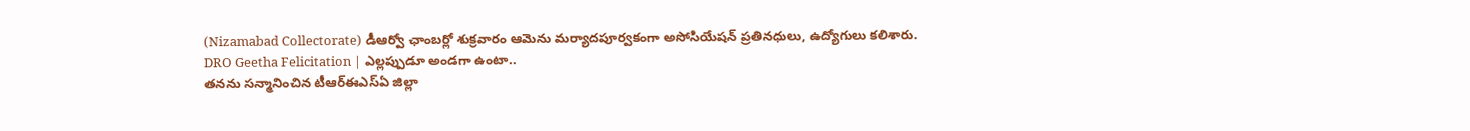(Nizamabad Collectorate) డీఆర్వో ఛాంబర్లో శుక్రవారం ఆమెను మర్యాదపూర్వకంగా అసోసియేషన్ ప్రతినధులు, ఉద్యోగులు కలిశారు.
DRO Geetha Felicitation | ఎల్లప్పుడూ అండగా ఉంటా..
తనను సన్మానించిన టీఆర్ఈఎస్ఏ జిల్లా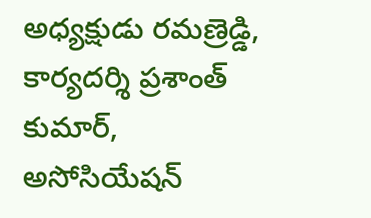అధ్యక్షుడు రమణ్రెడ్డి, కార్యదర్శి ప్రశాంత్ కుమార్, అసోసియేషన్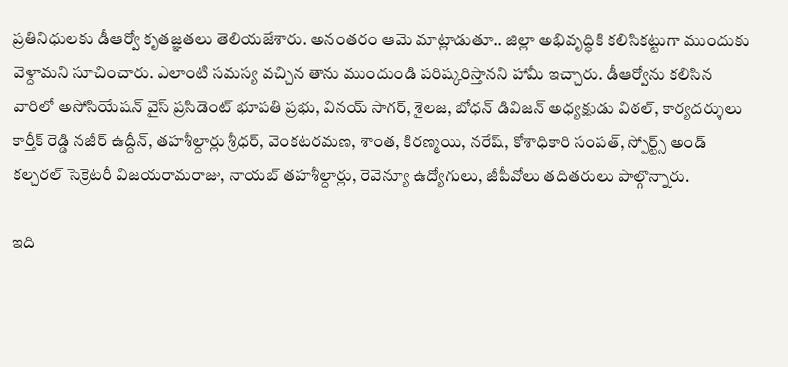ప్రతినిధులకు డీఆర్వో కృతజ్ఞతలు తెలియజేశారు. అనంతరం ఆమె మాట్లాడుతూ.. జిల్లా అభివృద్ధికి కలిసికట్టుగా ముందుకు వెళ్దామని సూచించారు. ఎలాంటి సమస్య వచ్చిన తాను ముందుండి పరిష్కరిస్తానని హామీ ఇచ్చారు. డీఆర్వోను కలిసిన వారిలో అసోసియేషన్ వైస్ ప్రసిడెంట్ భూపతి ప్రభు, వినయ్ సాగర్, శైలజ, బోధన్ డివిజన్ అధ్యక్షుడు విఠల్, కార్యదర్శులు కార్తీక్ రెడ్డి నజీర్ ఉద్దీన్, తహశీల్దార్లు శ్రీధర్, వెంకటరమణ, శాంత, కిరణ్మయి, నరేష్, కోశాధికారి సంపత్, స్పోర్ట్స్ అండ్ కల్చరల్ సెక్రెటరీ విజయరామరాజు, నాయబ్ తహశీల్దార్లు, రెవెన్యూ ఉద్యోగులు, జీపీవోలు తదితరులు పాల్గొన్నారు.

ఇది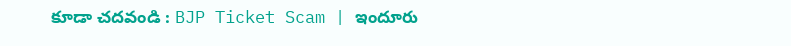కూడా చదవండి : BJP Ticket Scam | ఇందూరు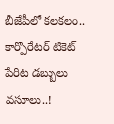బీజేపీలో కలకలం.. కార్పొరేటర్ టికెట్ పేరిట డబ్బులు వసూలు..!